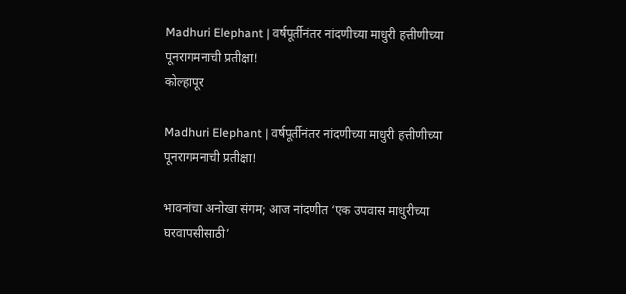Madhuri Elephant | वर्षपूर्तीनंतर नांदणीच्या माधुरी हत्तीणीच्या पूनरागमनाची प्रतीक्षा!
कोल्हापूर

Madhuri Elephant | वर्षपूर्तीनंतर नांदणीच्या माधुरी हत्तीणीच्या पूनरागमनाची प्रतीक्षा!

भावनांचा अनोखा संगम; आज नांदणीत ‘एक उपवास माधुरीच्या घरवापसीसाठी’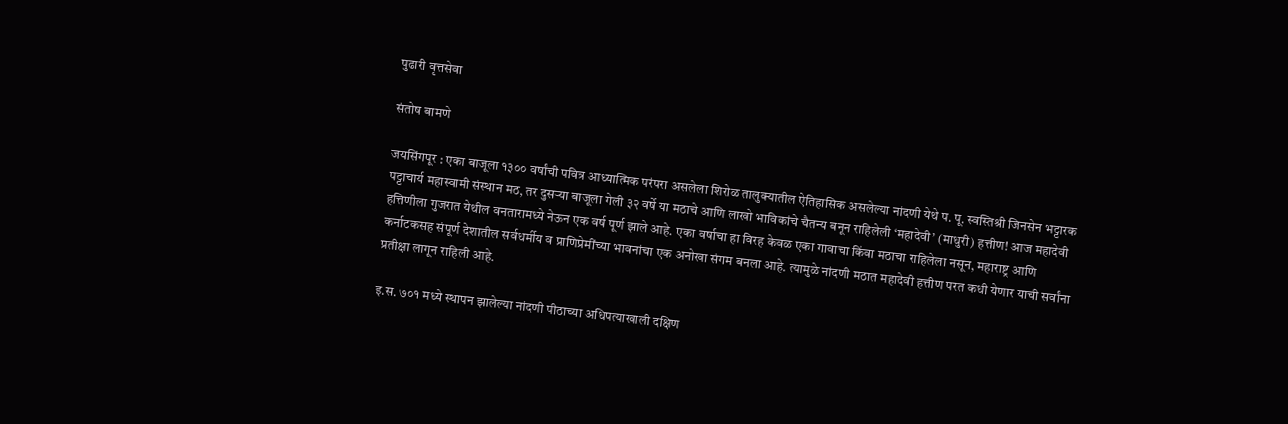पुढारी वृत्तसेवा

संतोष बामणे

जयसिंगपूर : एका बाजूला १३०० वर्षांची पवित्र आध्यात्मिक परंपरा असलेला शिरोळ तालुक्यातील ऐतिहासिक असलेल्या नांदणी येथे प. पू. स्वस्तिश्री जिनसेन भट्टारक पट्टाचार्य महास्वामी संस्थान मठ, तर दुसऱ्या बाजूला गेली ३२ वर्षे या मठाचे आणि लाखो भाविकांचे चैतन्य बनून राहिलेली ‘महादेवी’ (माधुरी) हत्तीण! आज महादेवी हत्तिणीला गुजरात येथील वनतारामध्ये नेऊन एक वर्ष पूर्ण झाले आहे. एका वर्षाचा हा विरह केवळ एका गावाचा किंवा मठाचा राहिलेला नसून, महाराष्ट्र आणि कर्नाटकसह संपूर्ण देशातील सर्वधर्मीय व प्राणिप्रेमींच्या भावनांचा एक अनोखा संगम बनला आहे. त्यामुळे नांदणी मठात महादेवी हत्तीण परत कधी येणार याची सर्वांना प्रतीक्षा लागून राहिली आहे.

इ.स. ७०१ मध्ये स्थापन झालेल्या नांदणी पीठाच्या अधिपत्याखाली दक्षिण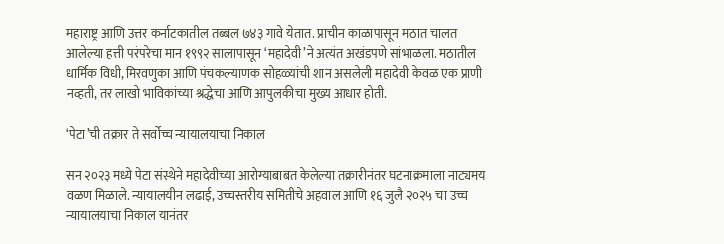महाराष्ट्र आणि उत्तर कर्नाटकातील तब्बल ७४३ गावे येतात. प्राचीन काळापासून मठात चालत आलेल्या हत्ती परंपरेचा मान १९९२ सालापासून ‘महादेवी’ने अत्यंत अखंडपणे सांभाळला. मठातील धार्मिक विधी, मिरवणुका आणि पंचकल्याणक सोहळ्यांची शान असलेली महादेवी केवळ एक प्राणी नव्हती, तर लाखो भाविकांच्या श्रद्धेचा आणि आपुलकीचा मुख्य आधार होती.

‘पेटा’ची तक्रार ते सर्वोच्च न्यायालयाचा निकाल

सन २०२३ मध्ये पेटा संस्थेने महादेवीच्या आरोग्याबाबत केलेल्या तक्रारीनंतर घटनाक्रमाला नाट्यमय वळण मिळाले. न्यायालयीन लढाई, उच्चस्तरीय समितीचे अहवाल आणि १६ जुलै २०२५ चा उच्च न्यायालयाचा निकाल यानंतर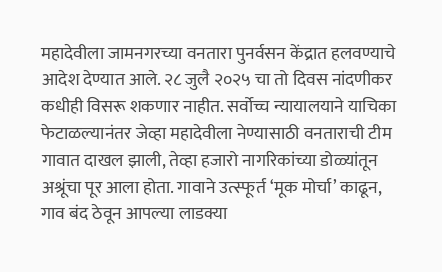महादेवीला जामनगरच्या वनतारा पुनर्वसन केंद्रात हलवण्याचे आदेश देण्यात आले. २८ जुलै २०२५ चा तो दिवस नांदणीकर कधीही विसरू शकणार नाहीत. सर्वोच्च न्यायालयाने याचिका फेटाळल्यानंतर जेव्हा महादेवीला नेण्यासाठी वनताराची टीम गावात दाखल झाली, तेव्हा हजारो नागरिकांच्या डोळ्यांतून अश्रूंचा पूर आला होता. गावाने उत्स्फूर्त ‘मूक मोर्चा’ काढून, गाव बंद ठेवून आपल्या लाडक्या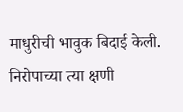माधुरीची भावुक बिदाई केली. निरोपाच्या त्या क्षणी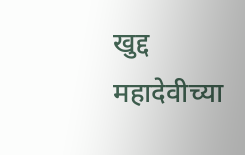खुद्द महादेवीच्या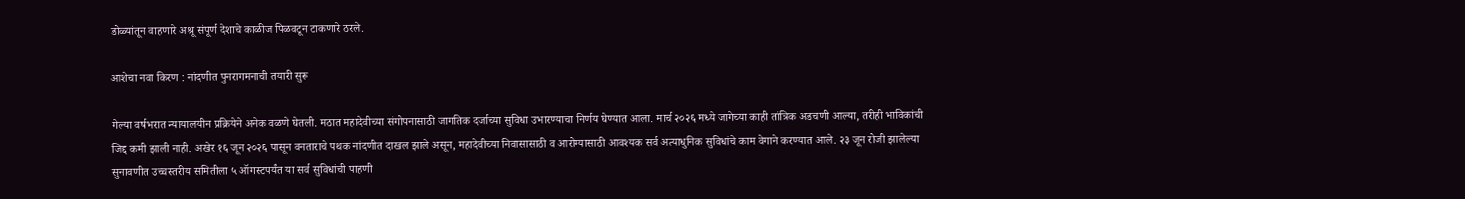डोळ्यांतून वाहणारे अश्रू संपूर्ण देशाचे काळीज पिळवटून टाकणारे ठरले.

आशेचा नवा किरण : नांदणीत पुनरागमनाची तयारी सुरू

गेल्या वर्षभरात न्यायालयीन प्रक्रियेने अनेक वळणे घेतली. मठात महादेवीच्या संगोपनासाठी जागतिक दर्जाच्या सुविधा उभारण्याचा निर्णय घेण्यात आला. मार्च २०२६ मध्ये जागेच्या काही तांत्रिक अडचणी आल्या, तरीही भाविकांची जिद्द कमी झाली नाही. अखेर १६ जून २०२६ पासून वनताराचे पथक नांदणीत दाखल झाले असून, महादेवीच्या निवासासाठी व आरोग्यासाठी आवश्यक सर्व अत्याधुनिक सुविधांचे काम वेगाने करण्यात आले. २३ जून रोजी झालेल्या सुनावणीत उच्चस्तरीय समितीला ५ ऑगस्टपर्यंत या सर्व सुविधांची पाहणी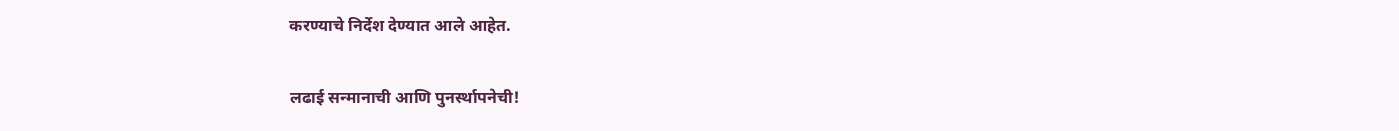करण्याचे निर्देश देण्यात आले आहेत.

लढाई सन्मानाची आणि पुनर्स्थापनेची!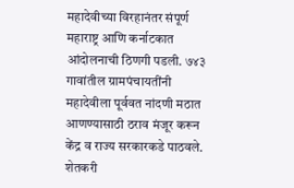महादेवीच्या विरहानंतर संपूर्ण महाराष्ट्र आणि कर्नाटकात आंदोलनाची ठिणगी पडली. ७४३ गावांतील ग्रामपंचायतींनी महादेवीला पूर्ववत नांदणी मठात आणण्यासाठी ठराव मंजूर करून केंद्र व राज्य सरकारकडे पाठवले. शेतकरी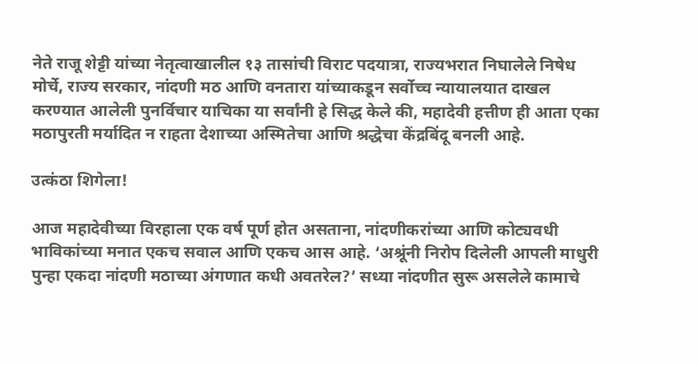नेते राजू शेट्टी यांच्या नेतृत्वाखालील १३ तासांची विराट पदयात्रा, राज्यभरात निघालेले निषेध मोर्चे, राज्य सरकार, नांदणी मठ आणि वनतारा यांच्याकडून सर्वोच्च न्यायालयात दाखल करण्यात आलेली पुनर्विचार याचिका या सर्वांनी हे सिद्ध केले की, महादेवी हत्तीण ही आता एका मठापुरती मर्यादित न राहता देशाच्या अस्मितेचा आणि श्रद्धेचा केंद्रबिंदू बनली आहे.

उत्कंठा शिगेला!

आज महादेवीच्या विरहाला एक वर्ष पूर्ण होत असताना, नांदणीकरांच्या आणि कोट्यवधी भाविकांच्या मनात एकच सवाल आणि एकच आस आहे. ‘अश्रूंनी निरोप दिलेली आपली माधुरी पुन्हा एकदा नांदणी मठाच्या अंगणात कधी अवतरेल?’ सध्या नांदणीत सुरू असलेले कामाचे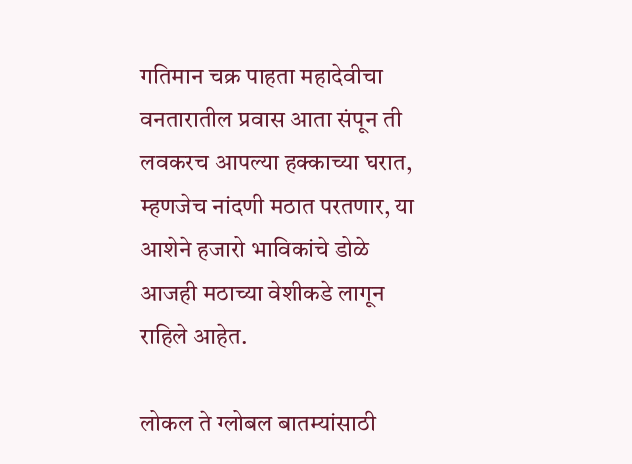गतिमान चक्र पाहता महादेवीचा वनतारातील प्रवास आता संपून ती लवकरच आपल्या हक्काच्या घरात, म्हणजेच नांदणी मठात परतणार, या आशेने हजारो भाविकांचे डोळे आजही मठाच्या वेशीकडे लागून राहिले आहेत.

लोकल ते ग्लोबल बातम्यांसाठी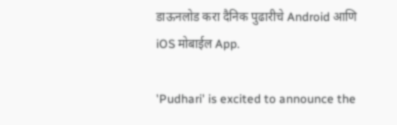डाऊनलोड करा दैनिक पुढारीचे Android आणि iOS मोबाईल App.

'Pudhari' is excited to announce the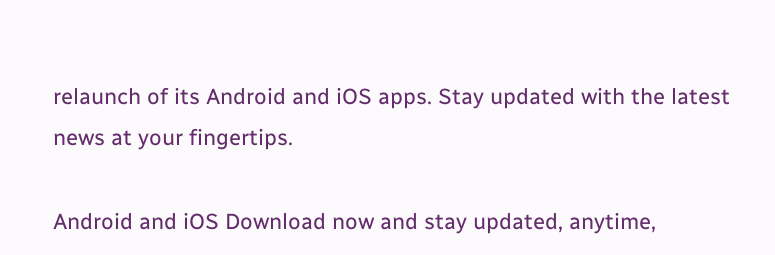relaunch of its Android and iOS apps. Stay updated with the latest news at your fingertips.

Android and iOS Download now and stay updated, anytime,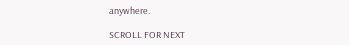anywhere.

SCROLL FOR NEXT